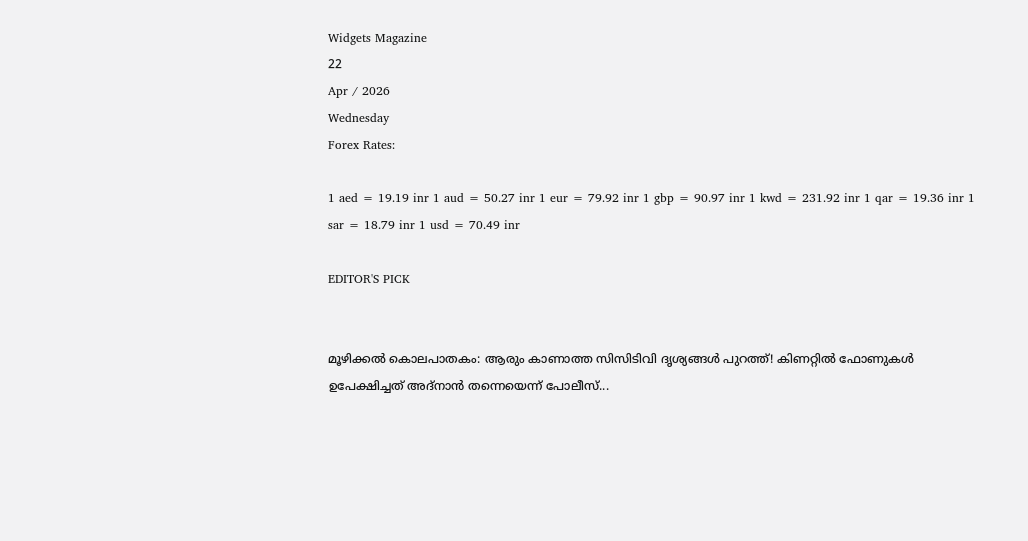Widgets Magazine
22
Apr / 2026
Wednesday
Forex Rates:

1 aed = 19.19 inr 1 aud = 50.27 inr 1 eur = 79.92 inr 1 gbp = 90.97 inr 1 kwd = 231.92 inr 1 qar = 19.36 inr 1 sar = 18.79 inr 1 usd = 70.49 inr

EDITOR'S PICK


മൂഴിക്കൽ കൊലപാതകം: ആരും കാണാത്ത സിസിടിവി ദൃശ്യങ്ങൾ പുറത്ത്! കിണറ്റിൽ ഫോണുകൾ ഉപേക്ഷിച്ചത് അദ്‌നാൻ തന്നെയെന്ന് പോലീസ്...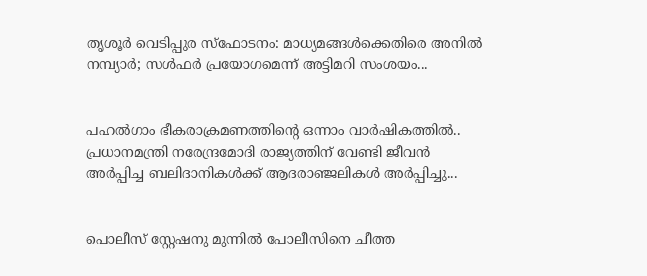തൃശൂർ വെടിപ്പുര സ്ഫോടനം: മാധ്യമങ്ങൾക്കെതിരെ അനിൽ നമ്പ്യാർ; സൾഫർ പ്രയോഗമെന്ന് അട്ടിമറി സംശയം...


പഹൽഗാം ഭീകരാക്രമണത്തിന്റെ ഒന്നാം വാർഷികത്തിൽ.. പ്രധാനമന്ത്രി നരേന്ദ്രമോദി രാജ്യത്തിന് വേണ്ടി ജീവൻ അർപ്പിച്ച ബലിദാനികൾക്ക് ആദരാഞ്ജലികൾ അ‍ർപ്പിച്ചു...


പൊലീസ് സ്റ്റേഷനു മുന്നിൽ പോലീസിനെ ചീത്ത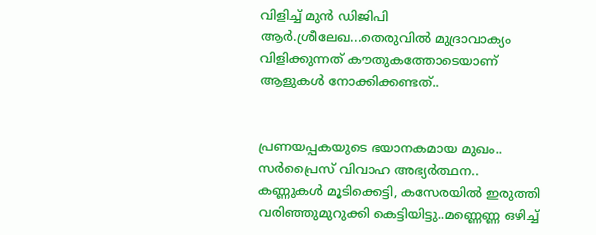വിളിച്ച് മുന്‍ ഡിജിപി ആര്‍.ശ്രീലേഖ...തെരുവില്‍ മുദ്രാവാക്യം വിളിക്കുന്നത് കൗതുകത്തോടെയാണ് ആളുകള്‍ നോക്കിക്കണ്ടത്..


പ്രണയപ്പകയുടെ ഭയാനകമായ മുഖം.. സർപ്രൈസ് വിവാഹ അഭ്യർത്ഥന.. കണ്ണുകള്‍ മൂടിക്കെട്ടി, കസേരയില്‍ ഇരുത്തി വരിഞ്ഞുമുറുക്കി കെട്ടിയിട്ടു..മണ്ണെണ്ണ ഒഴിച്ച്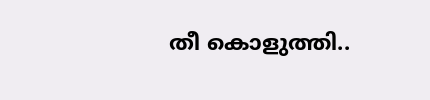തീ കൊളുത്തി..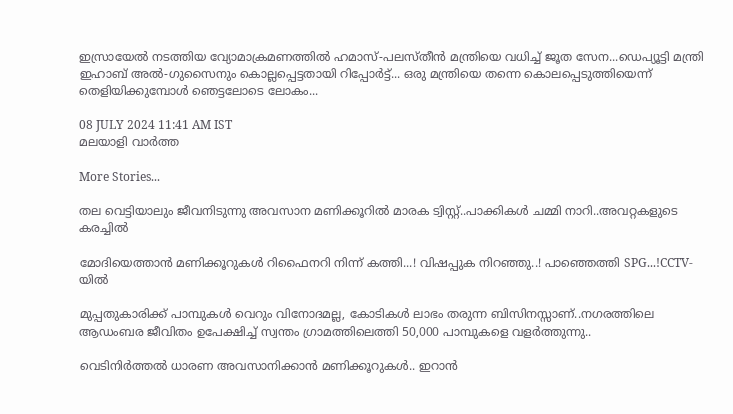ഇസ്രായേൽ നടത്തിയ വ്യോമാക്രമണത്തിൽ ഹമാസ്-പലസ്തീൻ മന്ത്രിയെ വധിച്ച് ജൂത സേന...ഡെപ്യൂട്ടി മന്ത്രി ഇഹാബ് അൽ-ഗുസൈനും കൊല്ലപ്പെട്ടതായി റിപ്പോർട്ട്... ഒരു മന്ത്രിയെ തന്നെ കൊലപ്പെടുത്തിയെന്ന് തെളിയിക്കുമ്പോൾ ഞെട്ടലോടെ ലോകം...

08 JULY 2024 11:41 AM IST
മലയാളി വാര്‍ത്ത

More Stories...

തല വെട്ടിയാലും ജീവനിടുന്നു അവസാന മണിക്കൂറിൽ മാരക ട്വിസ്റ്റ്..പാക്കികൾ ചമ്മി നാറി..അവറ്റകളുടെ കരച്ചിൽ

മോദിയെത്താൻ മണിക്കൂറുകൾ റിഫൈനറി നിന്ന് കത്തി...! വിഷപ്പുക നിറഞ്ഞു..! പാഞ്ഞെത്തി SPG...!CCTV-യിൽ

മുപ്പതുകാരിക്ക് പാമ്പുകൾ വെറും വിനോദമല്ല, കോടികൾ ലാഭം തരുന്ന ബിസിനസ്സാണ്..നഗരത്തിലെ ആഡംബര ജീവിതം ഉപേക്ഷിച്ച് സ്വന്തം ഗ്രാമത്തിലെത്തി 50,000 പാമ്പുകളെ വളർത്തുന്നു..

വെടിനിർത്തൽ ധാരണ അവസാനിക്കാൻ മണിക്കൂറുകൾ.. ഇറാൻ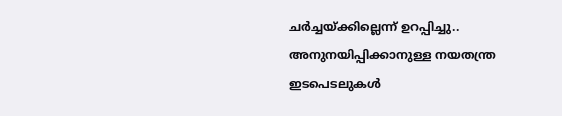ചർച്ചയ്ക്കില്ലെന്ന് ഉറപ്പിച്ചു.. അനുനയിപ്പിക്കാനുള്ള നയതന്ത്ര ഇടപെടലുകൾ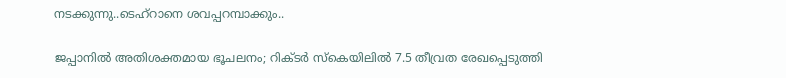നടക്കുന്നു..ടെഹ്‌റാനെ ശവപ്പറമ്പാക്കും..

ജപ്പാനില്‍ അതിശക്തമായ ഭൂചലനം; റിക്ടര്‍ സ്‌കെയിലില്‍ 7.5 തീവ്രത രേഖപ്പെടുത്തി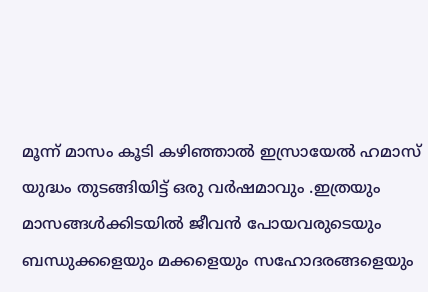മൂന്ന് മാസം കൂടി കഴിഞ്ഞാൽ ഇസ്രായേൽ ഹമാസ് യുദ്ധം തുടങ്ങിയിട്ട് ഒരു വർഷമാവും .ഇത്രയും മാസങ്ങൾക്കിടയിൽ ജീവൻ പോയവരുടെയും ബന്ധുക്കളെയും മക്കളെയും സഹോദരങ്ങളെയും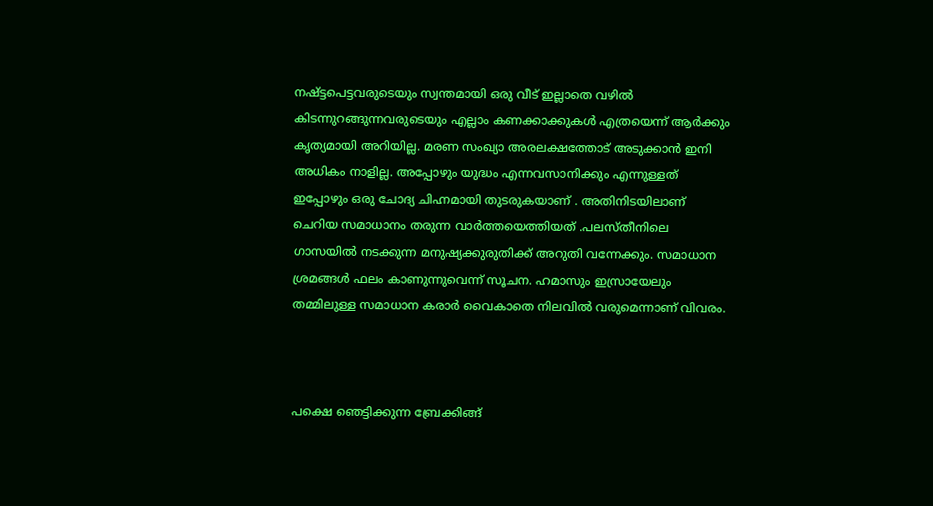നഷ്ട്ടപെട്ടവരുടെയും സ്വന്തമായി ഒരു വീട് ഇല്ലാതെ വഴിൽ കിടന്നുറങ്ങുന്നവരുടെയും എല്ലാം കണക്കാക്കുകൾ എത്രയെന്ന് ആർക്കും കൃത്യമായി അറിയില്ല. മരണ സംഖ്യാ അരലക്ഷത്തോട് അടുക്കാൻ ഇനി അധികം നാളില്ല. അപ്പോഴും യുദ്ധം എന്നവസാനിക്കും എന്നുള്ളത് ഇപ്പോഴും ഒരു ചോദ്യ ചിഹ്നമായി തുടരുകയാണ് . അതിനിടയിലാണ് ചെറിയ സമാധാനം തരുന്ന വാർത്തയെത്തിയത് .പലസ്തീനിലെ ഗാസയില്‍ നടക്കുന്ന മനുഷ്യക്കുരുതിക്ക് അറുതി വന്നേക്കും. സമാധാന ശ്രമങ്ങള്‍ ഫലം കാണുന്നുവെന്ന് സൂചന. ഹമാസും ഇസ്രായേലും തമ്മിലുള്ള സമാധാന കരാര്‍ വൈകാതെ നിലവില്‍ വരുമെന്നാണ് വിവരം.



പക്ഷെ ഞെട്ടിക്കുന്ന ബ്രേക്കിങ്ങ്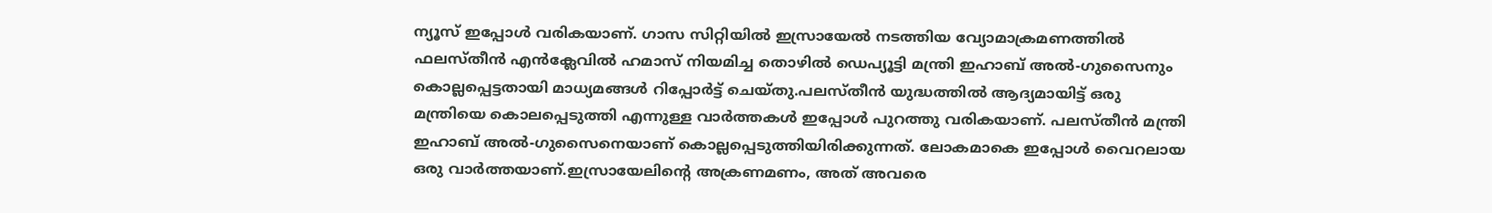ന്യൂസ് ഇപ്പോൾ വരികയാണ്‌. ഗാസ സിറ്റിയിൽ ഇസ്രായേൽ നടത്തിയ വ്യോമാക്രമണത്തിൽ ഫലസ്തീൻ എൻക്ലേവിൽ ഹമാസ് നിയമിച്ച തൊഴിൽ ഡെപ്യൂട്ടി മന്ത്രി ഇഹാബ് അൽ-ഗുസൈനും കൊല്ലപ്പെട്ടതായി മാധ്യമങ്ങൾ റിപ്പോർട്ട് ചെയ്തു.പലസ്തീൻ യുദ്ധത്തിൽ ആദ്യമായിട്ട് ഒരു മന്ത്രിയെ കൊലപ്പെടുത്തി എന്നുള്ള വാർത്തകൾ ഇപ്പോൾ പുറത്തു വരികയാണ്. പലസ്തീൻ മന്ത്രി ഇഹാബ് അൽ-ഗുസൈനെയാണ് കൊല്ലപ്പെടുത്തിയിരിക്കുന്നത്. ലോകമാകെ ഇപ്പോൾ വൈറലായ ഒരു വാർത്തയാണ്.ഇസ്രായേലിന്റെ അക്രണമണം, അത് അവരെ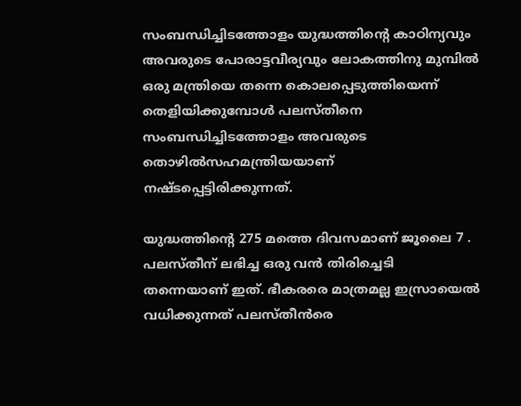സംബന്ധിച്ചിടത്തോളം യുദ്ധത്തിന്റെ കാഠിന്യവും അവരുടെ പോരാട്ടവീര്യവും ലോകത്തിനു മുമ്പിൽ ഒരു മന്ത്രിയെ തന്നെ കൊലപ്പെടുത്തിയെന്ന് തെളിയിക്കുമ്പോൾ പലസ്തീനെ സംബന്ധിച്ചിടത്തോളം അവരുടെ തൊഴിൽസഹമന്ത്രിയയാണ് നഷ്ടപ്പെട്ടിരിക്കുന്നത്.

യുദ്ധത്തിന്റെ 275 മത്തെ ദിവസമാണ് ജൂലൈ 7 . പലസ്തീന് ലഭിച്ച ഒരു വൻ തിരിച്ചെടി തന്നെയാണ് ഇത്. ഭീകരരെ മാത്രമല്ല ഇസ്രായെൽ വധിക്കുന്നത് പലസ്തീൻരെ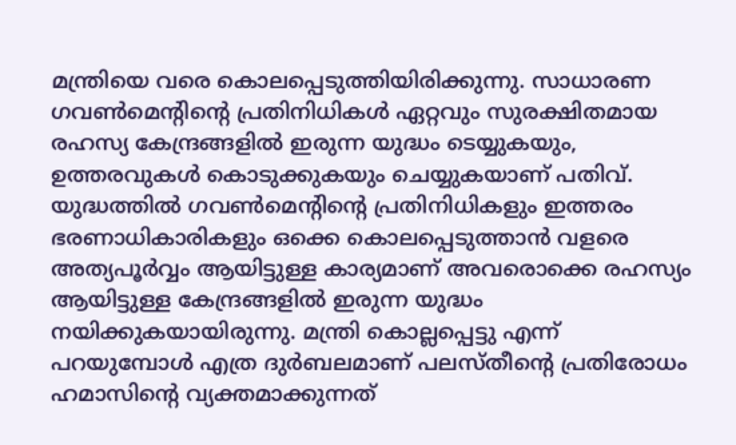മന്ത്രിയെ വരെ കൊലപ്പെടുത്തിയിരിക്കുന്നു. സാധാരണ ഗവൺമെന്റിന്റെ പ്രതിനിധികൾ ഏറ്റവും സുരക്ഷിതമായ രഹസ്യ കേന്ദ്രങ്ങളിൽ ഇരുന്ന യുദ്ധം ടെയ്യുകയും, ഉത്തരവുകൾ കൊടുക്കുകയും ചെയ്യുകയാണ് പതിവ്. യുദ്ധത്തിൽ ഗവൺമെന്റിന്റെ പ്രതിനിധികളും ഇത്തരം ഭരണാധികാരികളും ഒക്കെ കൊലപ്പെടുത്താൻ വളരെ അത്യപൂർവ്വം ആയിട്ടുള്ള കാര്യമാണ് അവരൊക്കെ രഹസ്യം ആയിട്ടുള്ള കേന്ദ്രങ്ങളിൽ ഇരുന്ന യുദ്ധം നയിക്കുകയായിരുന്നു. മന്ത്രി കൊല്ലപ്പെട്ടു എന്ന് പറയുമ്പോൾ എത്ര ദുർബലമാണ് പലസ്തീന്റെ പ്രതിരോധം ഹമാസിന്റെ വ്യക്തമാക്കുന്നത്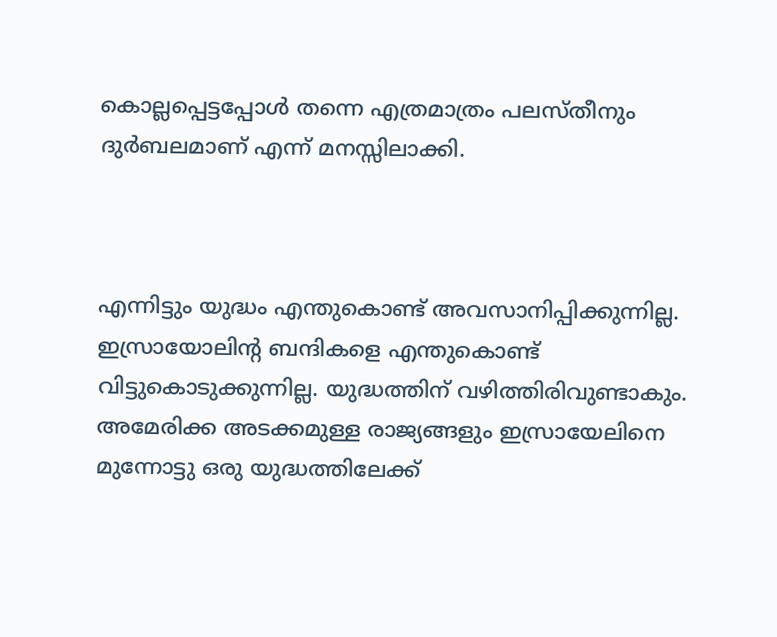കൊല്ലപ്പെട്ടപ്പോൾ തന്നെ എത്രമാത്രം പലസ്തീനും ദുർബലമാണ് എന്ന് മനസ്സിലാക്കി.



എന്നിട്ടും യുദ്ധം എന്തുകൊണ്ട് അവസാനിപ്പിക്കുന്നില്ല. ഇസ്രായോലിന്റ ബന്ദികളെ എന്തുകൊണ്ട് വിട്ടുകൊടുക്കുന്നില്ല. യുദ്ധത്തിന് വഴിത്തിരിവുണ്ടാകും. അമേരിക്ക അടക്കമുള്ള രാജ്യങ്ങളും ഇസ്രായേലിനെ മുന്നോട്ടു ഒരു യുദ്ധത്തിലേക്ക്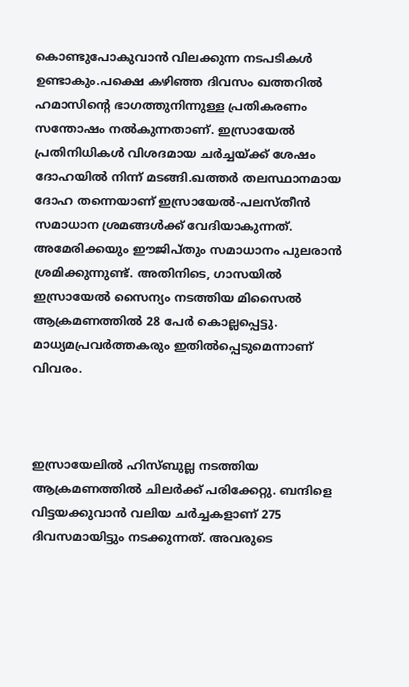കൊണ്ടുപോകുവാൻ വിലക്കുന്ന നടപടികൾ ഉണ്ടാകും.പക്ഷെ കഴിഞ്ഞ ദിവസം ഖത്തറിൽ ഹമാസിന്റെ ഭാഗത്തുനിന്നുള്ള പ്രതികരണം സന്തോഷം നല്‍കുന്നതാണ്. ഇസ്രായേല്‍ പ്രതിനിധികള്‍ വിശദമായ ചര്‍ച്ചയ്ക്ക് ശേഷം ദോഹയില്‍ നിന്ന് മടങ്ങി.ഖത്തര്‍ തലസ്ഥാനമായ ദോഹ തന്നെയാണ് ഇസ്രായേല്‍-പലസ്തീന്‍ സമാധാന ശ്രമങ്ങള്‍ക്ക് വേദിയാകുന്നത്. അമേരിക്കയും ഈജിപ്തും സമാധാനം പുലരാന്‍ ശ്രമിക്കുന്നുണ്ട്. അതിനിടെ, ഗാസയില്‍ ഇസ്രായേല്‍ സൈന്യം നടത്തിയ മിസൈല്‍ ആക്രമണത്തില്‍ 28 പേര്‍ കൊല്ലപ്പെട്ടു. മാധ്യമപ്രവര്‍ത്തകരും ഇതില്‍പ്പെടുമെന്നാണ് വിവരം.



ഇസ്രായേലില്‍ ഹിസ്ബുല്ല നടത്തിയ ആക്രമണത്തില്‍ ചിലര്‍ക്ക് പരിക്കേറ്റു. ബന്ദിളെ വിട്ടയക്കുവാൻ വലിയ ചർച്ചകളാണ് 275 ദിവസമായിട്ടും നടക്കുന്നത്. അവരുടെ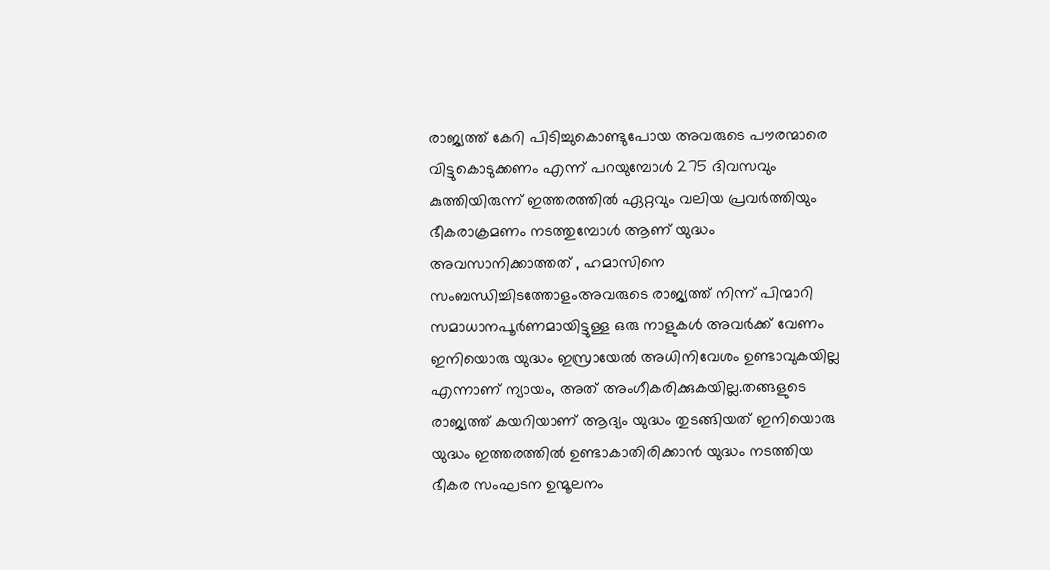രാജ്യത്ത് കേറി പിടിച്ചുകൊണ്ടുപോയ അവരുടെ പൗരന്മാരെ വിട്ടുകൊടുക്കണം എന്ന് പറയുമ്പോൾ 275 ദിവസവും കുത്തിയിരുന്ന് ഇത്തരത്തിൽ ഏറ്റവും വലിയ പ്രവർത്തിയും ഭീകരാക്രമണം നടത്തുമ്പോൾ ആണ് യുദ്ധം അവസാനിക്കാത്തത് , ഹമാസിനെ സംബന്ധിച്ചിടത്തോളംഅവരുടെ രാജ്യത്ത് നിന്ന് പിന്മാറി സമാധാനപൂർണമായിട്ടുള്ള ഒരു നാളുകൾ അവർക്ക് വേണം ഇനിയൊരു യുദ്ധം ഇസ്രായേൽ അധിനിവേശം ഉണ്ടാവുകയില്ല എന്നാണ് ന്യായം, അത് അംഗീകരിക്കുകയില്ല.തങ്ങളുടെ രാജ്യത്ത് കയറിയാണ് ആദ്യം യുദ്ധം തുടങ്ങിയത് ഇനിയൊരു യുദ്ധം ഇത്തരത്തിൽ ഉണ്ടാകാതിരിക്കാൻ യുദ്ധം നടത്തിയ ഭീകര സംഘടന ഉന്മൂലനം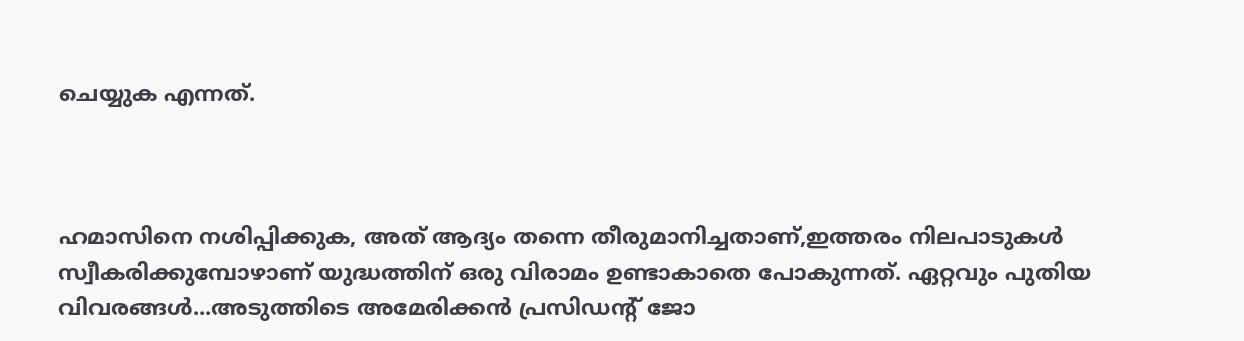ചെയ്യുക എന്നത്.



ഹമാസിനെ നശിപ്പിക്കുക, അത് ആദ്യം തന്നെ തീരുമാനിച്ചതാണ്,ഇത്തരം നിലപാടുകൾ സ്വീകരിക്കുമ്പോഴാണ് യുദ്ധത്തിന് ഒരു വിരാമം ഉണ്ടാകാതെ പോകുന്നത്. ഏറ്റവും പുതിയ വിവരങ്ങള്‍...അടുത്തിടെ അമേരിക്കന്‍ പ്രസിഡന്റ് ജോ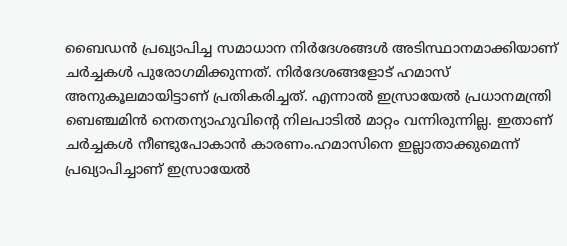ബൈഡന്‍ പ്രഖ്യാപിച്ച സമാധാന നിര്‍ദേശങ്ങള്‍ അടിസ്ഥാനമാക്കിയാണ് ചര്‍ച്ചകള്‍ പുരോഗമിക്കുന്നത്. നിര്‍ദേശങ്ങളോട് ഹമാസ് അനുകൂലമായിട്ടാണ് പ്രതികരിച്ചത്. എന്നാല്‍ ഇസ്രായേല്‍ പ്രധാനമന്ത്രി ബെഞ്ചമിന്‍ നെതന്യാഹുവിന്റെ നിലപാടില്‍ മാറ്റം വന്നിരുന്നില്ല. ഇതാണ് ചര്‍ച്ചകള്‍ നീണ്ടുപോകാന്‍ കാരണം.ഹമാസിനെ ഇല്ലാതാക്കുമെന്ന് പ്രഖ്യാപിച്ചാണ് ഇസ്രായേല്‍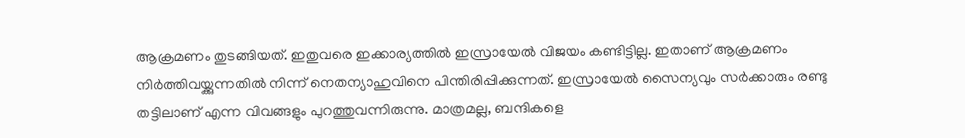ആക്രമണം തുടങ്ങിയത്. ഇതുവരെ ഇക്കാര്യത്തില്‍ ഇസ്രായേല്‍ വിജയം കണ്ടിട്ടില്ല. ഇതാണ് ആക്രമണം നിര്‍ത്തിവയ്ക്കുന്നതില്‍ നിന്ന് നെതന്യാഹുവിനെ പിന്തിരിപ്പിക്കുന്നത്. ഇസ്രായേല്‍ സൈന്യവും സര്‍ക്കാരും രണ്ടു തട്ടിലാണ് എന്ന വിവങ്ങളും പുറത്തുവന്നിരുന്നു. മാത്രമല്ല, ബന്ദികളെ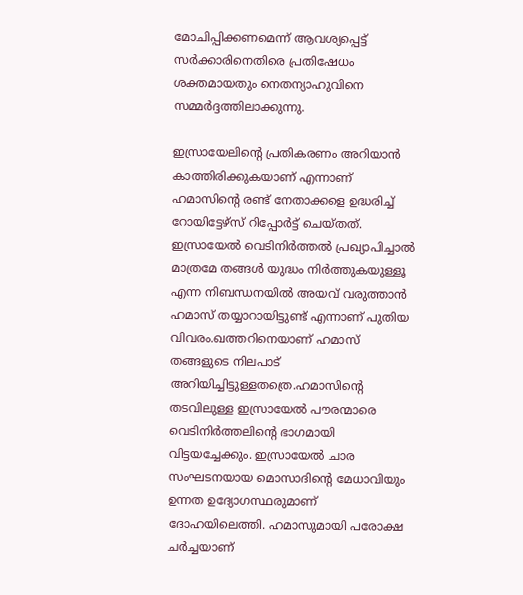മോചിപ്പിക്കണമെന്ന് ആവശ്യപ്പെട്ട് സര്‍ക്കാരിനെതിരെ പ്രതിഷേധം ശക്തമായതും നെതന്യാഹുവിനെ സമ്മര്‍ദ്ദത്തിലാക്കുന്നു.

ഇസ്രായേലിന്റെ പ്രതികരണം അറിയാന്‍ കാത്തിരിക്കുകയാണ് എന്നാണ് ഹമാസിന്റെ രണ്ട് നേതാക്കളെ ഉദ്ധരിച്ച് റോയിട്ടേഴ്‌സ് റിപ്പോര്‍ട്ട് ചെയ്തത്. ഇസ്രായേല്‍ വെടിനിര്‍ത്തല്‍ പ്രഖ്യാപിച്ചാല്‍ മാത്രമേ തങ്ങള്‍ യുദ്ധം നിര്‍ത്തുകയുള്ളൂ എന്ന നിബന്ധനയില്‍ അയവ് വരുത്താന്‍ ഹമാസ് തയ്യാറായിട്ടുണ്ട് എന്നാണ് പുതിയ വിവരം.ഖത്തറിനെയാണ് ഹമാസ് തങ്ങളുടെ നിലപാട് അറിയിച്ചിട്ടുള്ളതത്രെ.ഹമാസിന്റെ തടവിലുള്ള ഇസ്രായേല്‍ പൗരന്മാരെ വെടിനിര്‍ത്തലിന്റെ ഭാഗമായി വിട്ടയച്ചേക്കും. ഇസ്രായേല്‍ ചാര സംഘടനയായ മൊസാദിന്റെ മേധാവിയും ഉന്നത ഉദ്യോഗസ്ഥരുമാണ് ദോഹയിലെത്തി. ഹമാസുമായി പരോക്ഷ ചര്‍ച്ചയാണ്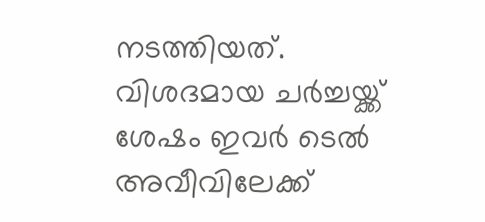നടത്തിയത്. വിശദമായ ചര്‍ച്ചയ്ക്ക് ശേഷം ഇവര്‍ ടെല്‍ അവീവിലേക്ക്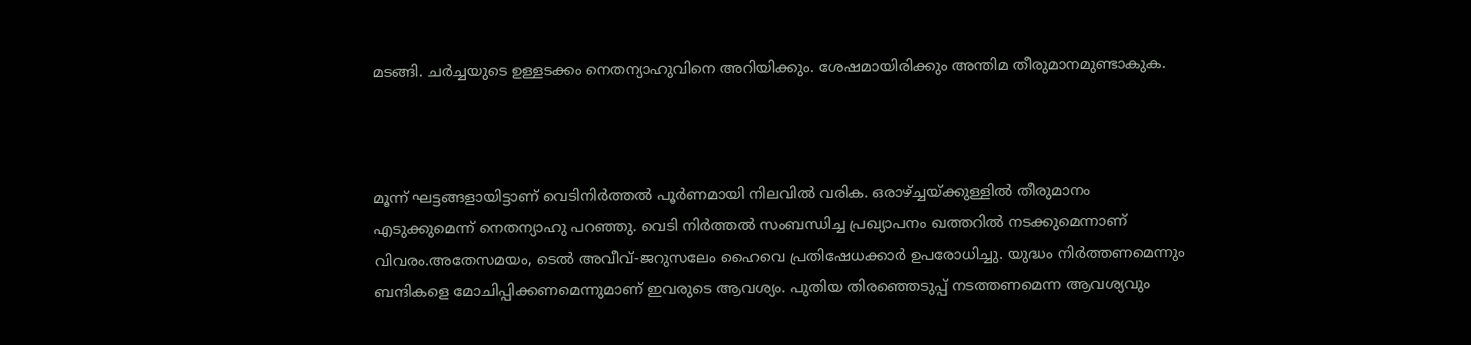മടങ്ങി. ചര്‍ച്ചയുടെ ഉള്ളടക്കം നെതന്യാഹുവിനെ അറിയിക്കും. ശേഷമായിരിക്കും അന്തിമ തീരുമാനമുണ്ടാകുക.



മൂന്ന് ഘട്ടങ്ങളായിട്ടാണ് വെടിനിര്‍ത്തല്‍ പൂര്‍ണമായി നിലവില്‍ വരിക. ഒരാഴ്ച്ചയ്ക്കുള്ളില്‍ തീരുമാനം എടുക്കുമെന്ന് നെതന്യാഹു പറഞ്ഞു. വെടി നിര്‍ത്തല്‍ സംബന്ധിച്ച പ്രഖ്യാപനം ഖത്തറില്‍ നടക്കുമെന്നാണ് വിവരം.അതേസമയം, ടെല്‍ അവീവ്-ജറുസലേം ഹൈവെ പ്രതിഷേധക്കാര്‍ ഉപരോധിച്ചു. യുദ്ധം നിര്‍ത്തണമെന്നും ബന്ദികളെ മോചിപ്പിക്കണമെന്നുമാണ് ഇവരുടെ ആവശ്യം. പുതിയ തിരഞ്ഞെടുപ്പ് നടത്തണമെന്ന ആവശ്യവും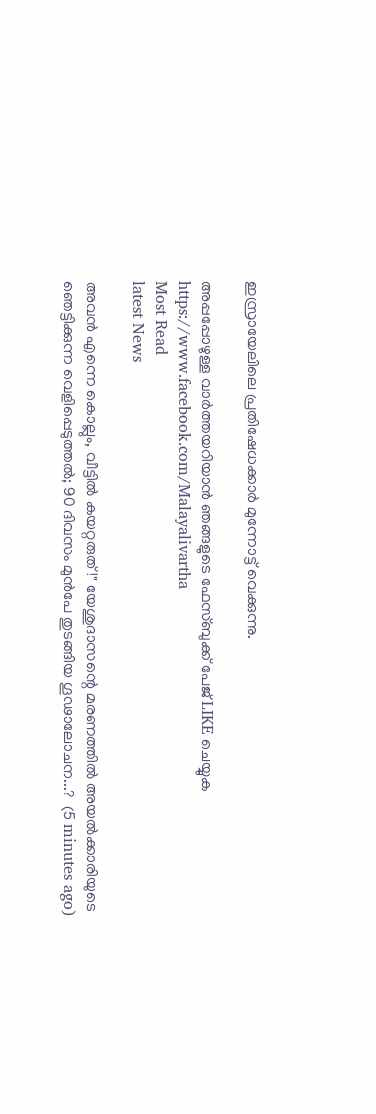ഇസ്രായേലിലെ പ്രതിഷേധക്കാര്‍ മുന്നോട്ട് വെക്കുന്നു.

അപ്പപ്പോഴുള്ള വാര്‍ത്തയറിയാന്‍ ഞങ്ങളുടെ ഫേസ്‌ബുക്ക്‌ പേജ് LIKE ചെയ്യുക
https://www.facebook.com/Malayalivartha
Most Read
latest News

അവൻ എന്നെ കൊല്ലും, വീട്ടിൽ കയറ്റരുത്!" യേശുദാസന്റെ മരണത്തിൽ അയൽക്കാരിയുടെ ഞെട്ടിക്കുന്ന വെളിപ്പെടുത്തൽ; 90 ദിവസം മുൻപേ തുടങ്ങിയ ഗൂഢാലോചന...?  (5 minutes ago)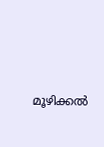മൂഴിക്കൽ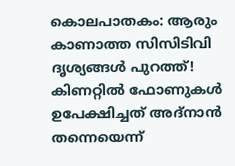കൊലപാതകം: ആരും കാണാത്ത സിസിടിവി ദൃശ്യങ്ങൾ പുറത്ത്! കിണറ്റിൽ ഫോണുകൾ ഉപേക്ഷിച്ചത് അദ്‌നാൻ തന്നെയെന്ന്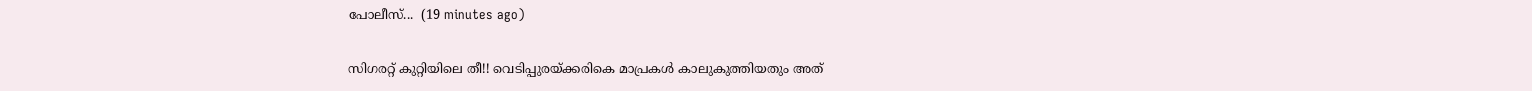പോലീസ്...  (19 minutes ago)

സിഗരറ്റ് കുറ്റിയിലെ തീ!! വെടിപ്പുരയ്ക്കരികെ മാപ്രകൾ കാലുകുത്തിയതും അത്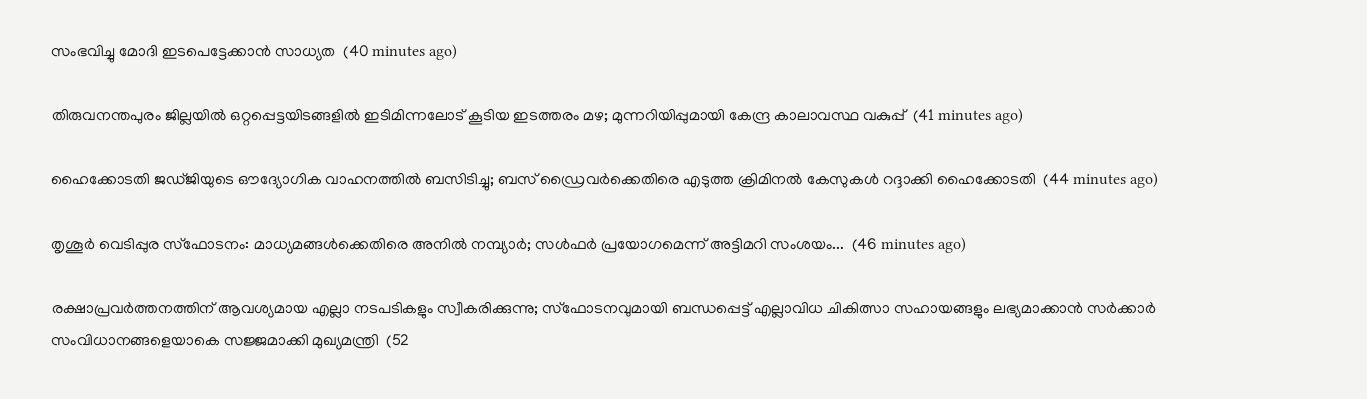സംഭവിച്ചു മോദി ഇടപെട്ടേക്കാൻ സാധ്യത  (40 minutes ago)

തിരുവനന്തപുരം ജില്ലയിൽ ഒറ്റപ്പെട്ടയിടങ്ങളിൽ ഇടിമിന്നലോട് കൂടിയ ഇടത്തരം മഴ; മുന്നറിയിപ്പുമായി കേന്ദ്ര കാലാവസ്ഥ വകുപ്പ്  (41 minutes ago)

ഹൈക്കോടതി ജഡ്ജിയുടെ ഔദ്യോഗിക വാഹനത്തിൽ ബസിടിച്ചു; ബസ് ഡ്രൈവർക്കെതിരെ എടുത്ത ക്രിമിനൽ കേസുകൾ റദ്ദാക്കി ഹൈക്കോടതി  (44 minutes ago)

തൃശൂർ വെടിപ്പുര സ്ഫോടനം: മാധ്യമങ്ങൾക്കെതിരെ അനിൽ നമ്പ്യാർ; സൾഫർ പ്രയോഗമെന്ന് അട്ടിമറി സംശയം...  (46 minutes ago)

രക്ഷാപ്രവർത്തനത്തിന് ആവശ്യമായ എല്ലാ നടപടികളും സ്വീകരിക്കുന്നു; സ്ഫോടനവുമായി ബന്ധപ്പെട്ട് എല്ലാവിധ ചികിത്സാ സഹായങ്ങളും ലഭ്യമാക്കാൻ സർക്കാർ സംവിധാനങ്ങളെയാകെ സജ്ജമാക്കി മുഖ്യമന്ത്രി  (52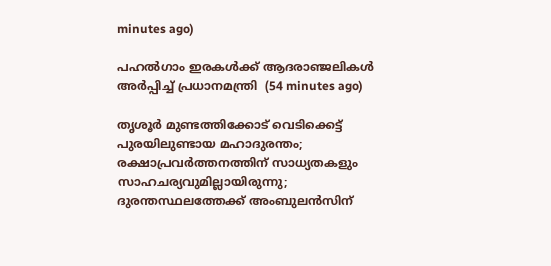minutes ago)

പഹൽഗാം ഇരകൾക്ക് ആദരാഞ്ജലികൾ അർപ്പിച്ച് പ്രധാനമന്ത്രി  (54 minutes ago)

തൃശൂര്‍ മുണ്ടത്തിക്കോട് വെടിക്കെട്ട് പുരയിലുണ്ടായ മഹാദുരന്തം; രക്ഷാപ്രവര്‍ത്തനത്തിന് സാധ്യതകളും സാഹചര്യവുമില്ലായിരുന്നു; ദുരന്തസ്ഥലത്തേക്ക് അംബുലന്‍സിന്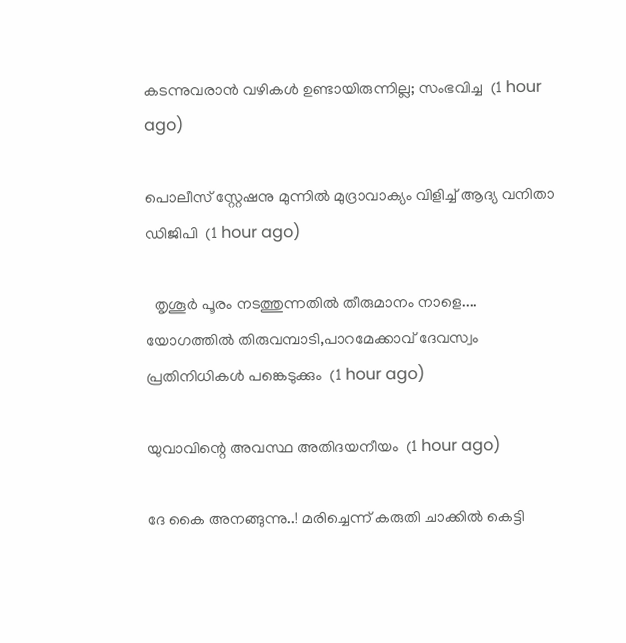കടന്നുവരാന്‍ വഴികള്‍ ഉണ്ടായിരുന്നില്ല; സംഭവിച്ച  (1 hour ago)

പൊലീസ് സ്റ്റേഷനു മുന്നിൽ മുദ്രാവാക്യം വിളിച്ച് ആദ്യ വനിതാ ഡിജിപി  (1 hour ago)

  തൃശൂർ പൂരം നടത്തുന്നതിൽ തീരുമാനം നാളെ.... യോഗത്തിൽ തിരുവമ്പാടി,പാറമേക്കാവ് ദേവസ്വം പ്രതിനിധികൾ പങ്കെടുക്കും  (1 hour ago)

യുവാവിന്റെ അവസ്ഥ അതിദയനീയം  (1 hour ago)

ദേ കൈ അനങ്ങുന്നു..! മരിച്ചെന്ന് കരുതി ചാക്കിൽ കെട്ടി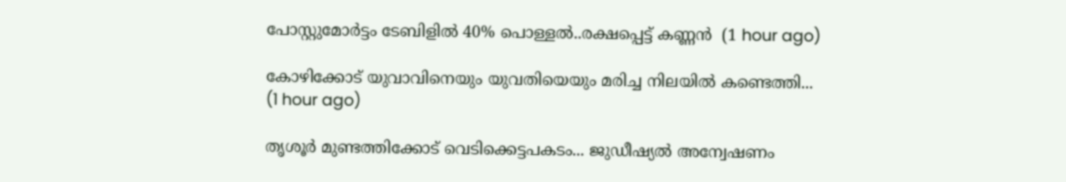പോസ്റ്റുമോർട്ടം ടേബിളിൽ 40% പൊള്ളൽ..രക്ഷപ്പെട്ട് കണ്ണൻ  (1 hour ago)

കോഴിക്കോട് യുവാവിനെയും യുവതിയെയും മരിച്ച നിലയില്‍ കണ്ടെത്തി...  (1 hour ago)

തൃശൂർ മുണ്ടത്തിക്കോട് വെടിക്കെട്ടപകടം... ജുഡീഷ്യൽ അന്വേഷണം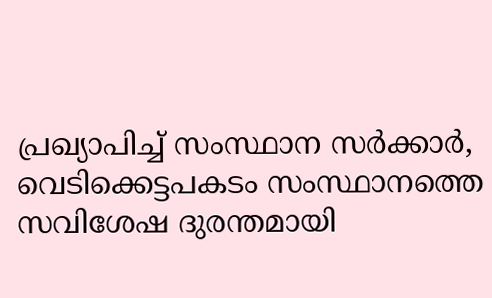പ്രഖ്യാപിച്ച് സംസ്ഥാന സർക്കാർ, വെടിക്കെട്ടപകടം സംസ്ഥാനത്തെ സവിശേഷ ദുരന്തമായി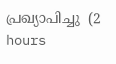പ്രഖ്യാപിച്ചു  (2 hours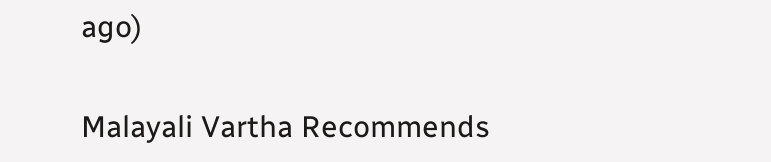ago)

Malayali Vartha Recommends